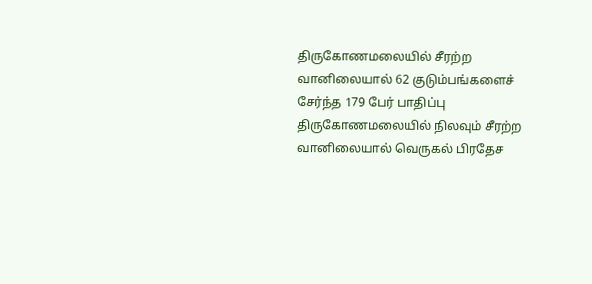திருகோணமலையில் சீரற்ற வானிலையால் 62 குடும்பங்களைச் சேர்ந்த 179 பேர் பாதிப்பு
திருகோணமலையில் நிலவும் சீரற்ற வானிலையால் வெருகல் பிரதேச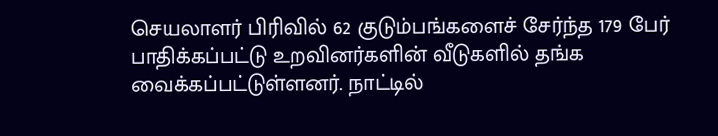செயலாளர் பிரிவில் 62 குடும்பங்களைச் சேர்ந்த 179 பேர் பாதிக்கப்பட்டு உறவினர்களின் வீடுகளில் தங்க வைக்கப்பட்டுள்ளனர். நாட்டில்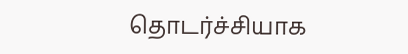தொடர்ச்சியாக